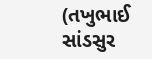(તખુભાઈ સાંડસુર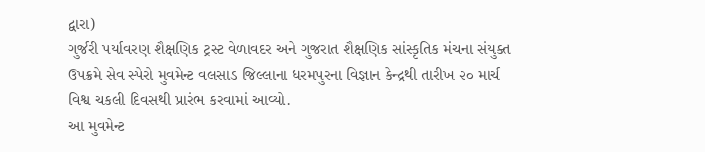દ્વારા)
ગુર્જરી પર્યાવરણ શૈક્ષણિક ટ્રસ્ટ વેળાવદર અને ગુજરાત શૈક્ષણિક સાંસ્કૃતિક મંચના સંયુક્ત ઉપક્રમે સેવ સ્પેરો મુવમેન્ટ વલસાડ જિલ્લાના ધરમપુરના વિજ્ઞાન કેન્દ્રથી તારીખ ૨૦ માર્ચ વિશ્વ ચકલી દિવસથી પ્રારંભ કરવામાં આવ્યો.
આ મુવમેન્ટ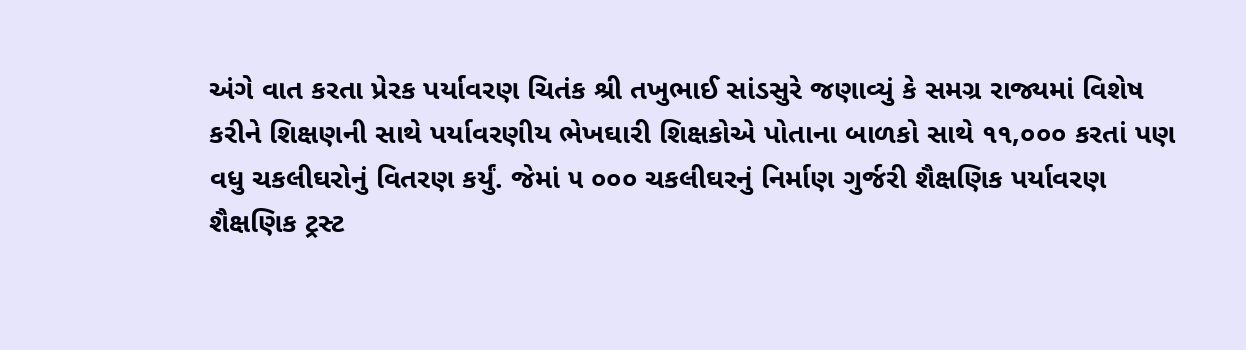અંગે વાત કરતા પ્રેરક પર્યાવરણ ચિતંક શ્રી તખુભાઈ સાંડસુરે જણાવ્યું કે સમગ્ર રાજ્યમાં વિશેષ કરીને શિક્ષણની સાથે પર્યાવરણીય ભેખઘારી શિક્ષકોએ પોતાના બાળકો સાથે ૧૧,૦૦૦ કરતાં પણ વધુ ચકલીઘરોનું વિતરણ કર્યું. જેમાં ૫ ૦૦૦ ચકલીઘરનું નિર્માણ ગુર્જરી શૈક્ષણિક પર્યાવરણ શૈક્ષણિક ટ્રસ્ટ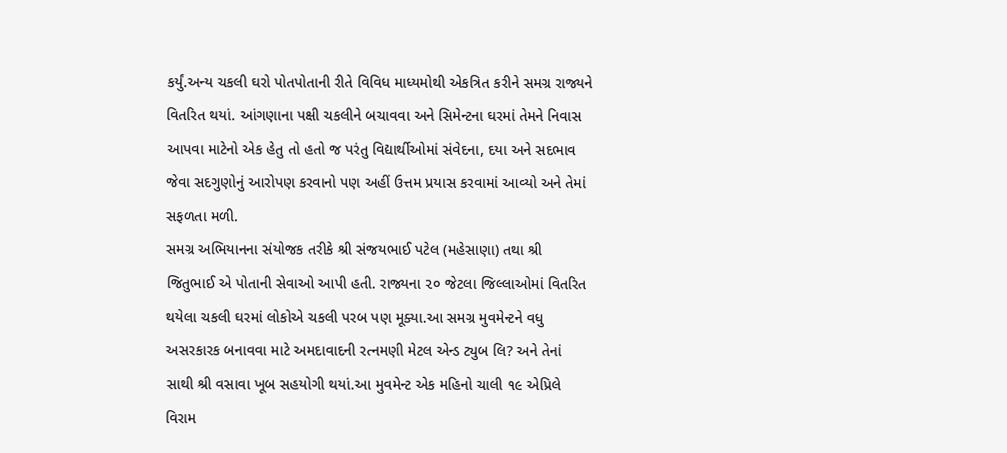કર્યું.અન્ય ચકલી ઘરો પોતપોતાની રીતે વિવિધ માધ્યમોથી એકત્રિત કરીને સમગ્ર રાજ્યને વિતરિત થયાં. આંગણાના પક્ષી ચકલીને બચાવવા અને સિમેન્ટના ઘરમાં તેમને નિવાસ આપવા માટેનો એક હેતુ તો હતો જ પરંતુ વિદ્યાર્થીઓમાં સંવેદના, દયા અને સદભાવ જેવા સદગુણોનું આરોપણ કરવાનો પણ અહીં ઉત્તમ પ્રયાસ કરવામાં આવ્યો અને તેમાં સફળતા મળી.
સમગ્ર અભિયાનના સંયોજક તરીકે શ્રી સંજયભાઈ પટેલ (મહેસાણા) તથા શ્રી જિતુભાઈ એ પોતાની સેવાઓ આપી હતી. રાજ્યના ૨૦ જેટલા જિલ્લાઓમાં વિતરિત થયેલા ચકલી ઘરમાં લોકોએ ચકલી પરબ પણ મૂક્યા.આ સમગ્ર મુવમેન્ટને વધુ અસરકારક બનાવવા માટે અમદાવાદની રત્નમણી મેટલ એન્ડ ટ્યુબ લિ? અને તેનાં સાથી શ્રી વસાવા ખૂબ સહયોગી થયાં.આ મુવમેન્ટ એક મહિનો ચાલી ૧૯ એપ્રિલે વિરામ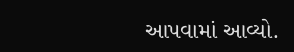આપવામાં આવ્યો.